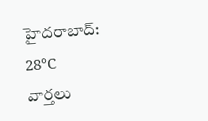హైదరాబాద్: 28°C
వార్తలు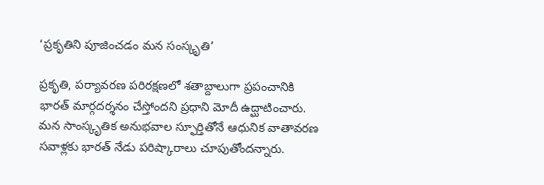‘ప్రకృతిని పూజించడం మన సంస్కృతి’

ప్రకృతి, పర్యావరణ పరిరక్షణలో శతాబ్దాలుగా ప్రపంచానికి భారత్ మార్గదర్శనం చేస్తోందని ప్రధాని మోదీ ఉద్ఘాటించారు. మన సాంస్కృతిక అనుభవాల స్ఫూర్తితోనే ఆధునిక వాతావరణ సవాళ్లకు భారత్ నేడు పరిష్కారాలు చూపుతోందన్నారు.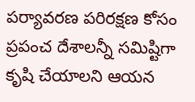పర్యావరణ పరిరక్షణ కోసం ప్రపంచ దేశాలన్నీ సమిష్టిగా కృషి చేయాలని ఆయన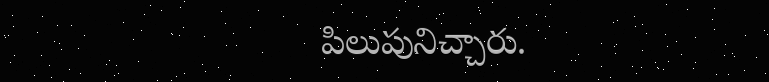పిలుపునిచ్చారు.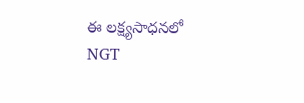ఈ లక్ష్యసాధనలో NGT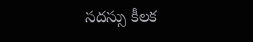సదస్సు కీలక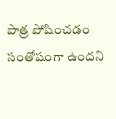పాత్ర పోషించడం సంతోషంగా ఉందని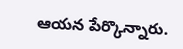ఆయన పేర్కొన్నారు.